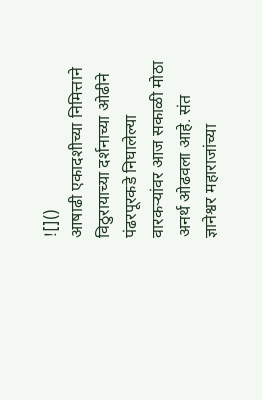![]()
आषाढी एकादशीच्या निमित्ताने विठुरायाच्या दर्शनाच्या ओढीने पंढरपूरकडे निघालेल्या वारकऱ्यांवर आज सकाळी मोठा अनर्थ ओढवला आहे. संत ज्ञानेश्वर महाराजांच्या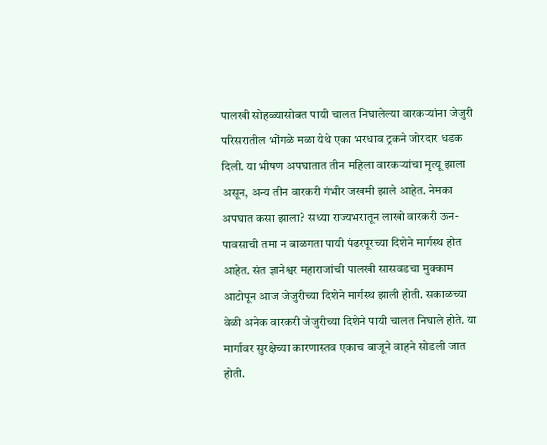पालखी सोहळ्यासोबत पायी चालत निघालेल्या वारकऱ्यांना जेजुरी परिसरातील भोंगळे मळा येथे एका भरधाव ट्रकने जोरदार धडक दिली. या भीषण अपघातात तीन महिला वारकऱ्यांचा मृत्यू झाला असून, अन्य तीन वारकरी गंभीर जखमी झाले आहेत. नेमका अपघात कसा झाला? सध्या राज्यभरातून लाखो वारकरी ऊन-पावसाची तमा न बाळगता पायी पंढरपूरच्या दिशेने मार्गस्थ होत आहेत. संत ज्ञानेश्वर महाराजांची पालखी सासवडचा मुक्काम आटोपून आज जेजुरीच्या दिशेने मार्गस्थ झाली होती. सकाळच्या वेळी अनेक वारकरी जेजुरीच्या दिशेने पायी चालत निघाले होते. या मार्गावर सुरक्षेच्या कारणास्तव एकाच बाजूने वाहने सोडली जात होती.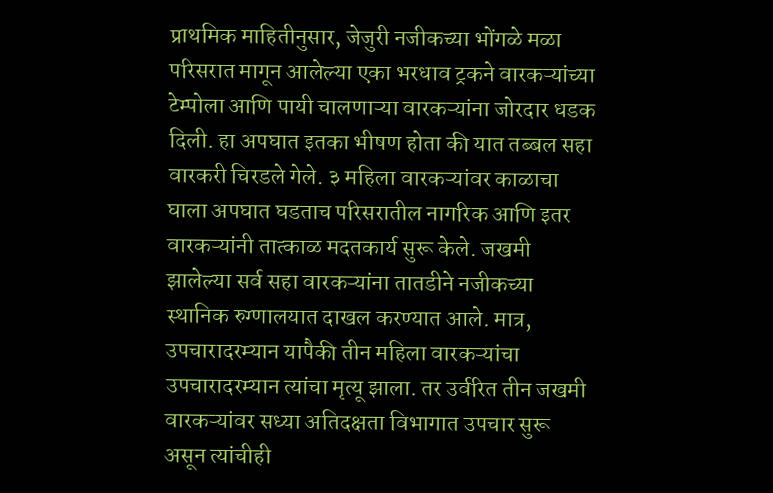प्राथमिक माहितीनुसार, जेजुरी नजीकच्या भोंगळे मळा परिसरात मागून आलेल्या एका भरधाव ट्रकने वारकऱ्यांच्या टेम्पोला आणि पायी चालणाऱ्या वारकऱ्यांना जोरदार धडक दिली. हा अपघात इतका भीषण होता की यात तब्बल सहा वारकरी चिरडले गेले. ३ महिला वारकऱ्यांवर काळाचा घाला अपघात घडताच परिसरातील नागरिक आणि इतर वारकऱ्यांनी तात्काळ मदतकार्य सुरू केले. जखमी झालेल्या सर्व सहा वारकऱ्यांना तातडीने नजीकच्या स्थानिक रुग्णालयात दाखल करण्यात आले. मात्र, उपचारादरम्यान यापैकी तीन महिला वारकऱ्यांचा उपचारादरम्यान त्यांचा मृत्यू झाला. तर उर्वरित तीन जखमी वारकऱ्यांवर सध्या अतिदक्षता विभागात उपचार सुरू असून त्यांचीही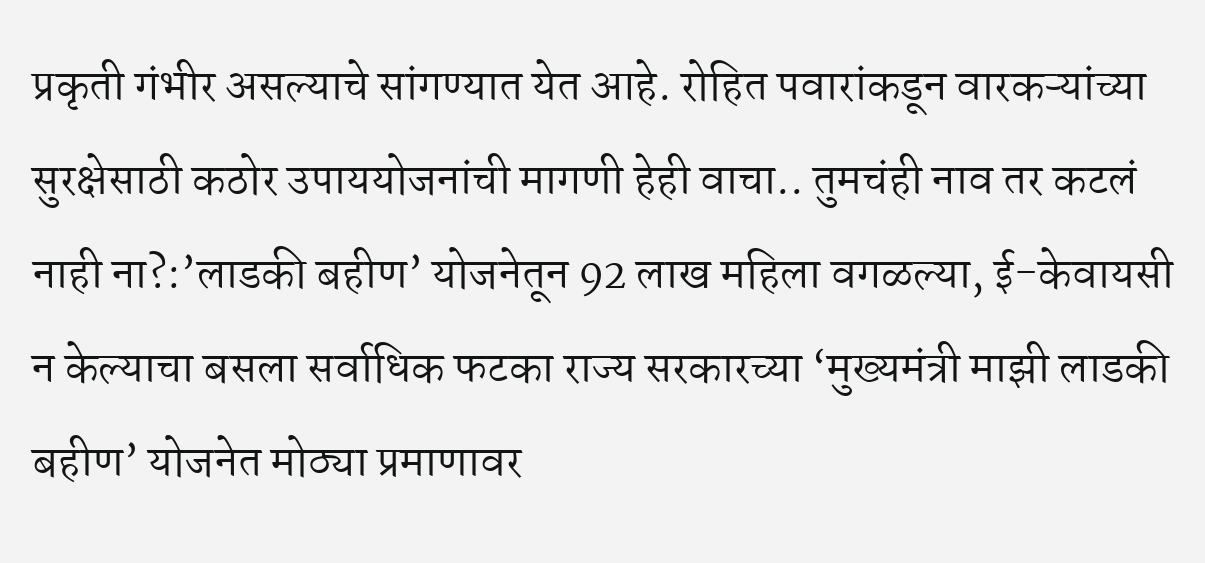प्रकृती गंभीर असल्याचे सांगण्यात येत आहे. रोहित पवारांकडून वारकऱ्यांच्या सुरक्षेसाठी कठोर उपाययोजनांची मागणी हेही वाचा.. तुमचंही नाव तर कटलं नाही ना?:’लाडकी बहीण’ योजनेतून 92 लाख महिला वगळल्या, ई-केवायसी न केल्याचा बसला सर्वाधिक फटका राज्य सरकारच्या ‘मुख्यमंत्री माझी लाडकी बहीण’ योजनेत मोठ्या प्रमाणावर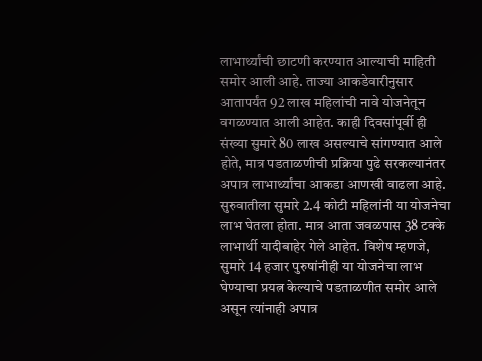लाभार्थ्यांची छाटणी करण्यात आल्याची माहिती समोर आली आहे. ताज्या आकडेवारीनुसार आतापर्यंत 92 लाख महिलांची नावे योजनेतून वगळण्यात आली आहेत. काही दिवसांपूर्वी ही संख्या सुमारे 80 लाख असल्याचे सांगण्यात आले होते, मात्र पडताळणीची प्रक्रिया पुढे सरकल्यानंतर अपात्र लाभार्थ्यांचा आकडा आणखी वाढला आहे. सुरुवातीला सुमारे 2.4 कोटी महिलांनी या योजनेचा लाभ घेतला होता. मात्र आता जवळपास 38 टक्के लाभार्थी यादीबाहेर गेले आहेत. विशेष म्हणजे, सुमारे 14 हजार पुरुषांनीही या योजनेचा लाभ घेण्याचा प्रयत्न केल्याचे पडताळणीत समोर आले असून त्यांनाही अपात्र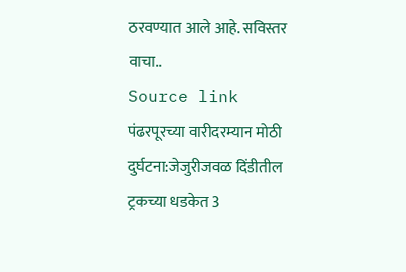ठरवण्यात आले आहे. सविस्तर वाचा..
Source link
पंढरपूरच्या वारीदरम्यान मोठी दुर्घटना:जेजुरीजवळ दिंडीतील ट्रकच्या धडकेत 3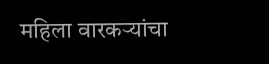महिला वारकऱ्यांचा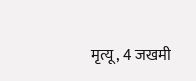मृत्यू, 4 जखमी